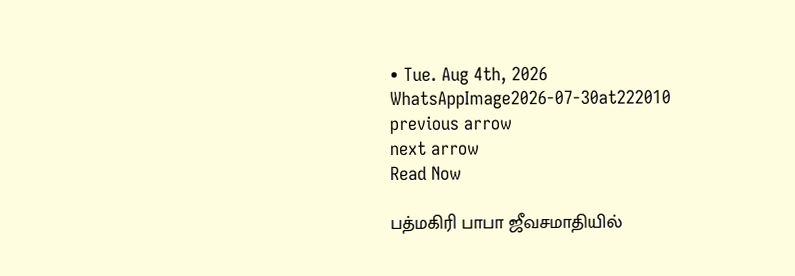• Tue. Aug 4th, 2026
WhatsAppImage2026-07-30at222010
previous arrow
next arrow
Read Now

பத்மகிரி பாபா ஜீவசமாதியில்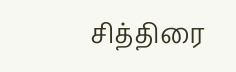சித்திரை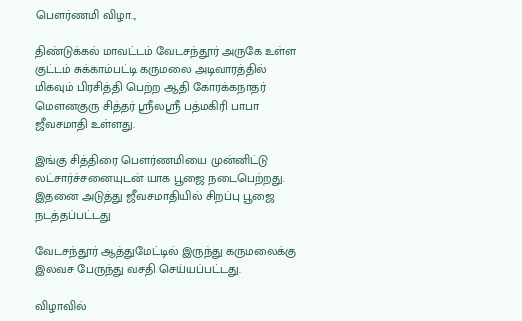பௌர்ணமி விழா..,

திண்டுக்கல் மாவட்டம் வேடசந்தூர் அருகே உள்ள குட்டம் சுக்காம்பட்டி கருமலை அடிவாரத்தில் மிகவும் பிரசித்தி பெற்ற ஆதி கோரக்கநாதர் மௌனகுரு சித்தர் ஸ்ரீலஸ்ரீ பத்மகிரி பாபா ஜீவசமாதி உள்ளது.

இங்கு சித்திரை பௌர்ணமியை முன்னிட்டு லட்சார்ச்சனையுடன் யாக பூஜை நடைபெற்றது. இதனை அடுத்து ஜீவசமாதியில் சிறப்பு பூஜை நடத்தப்பட்டது

வேடசந்தூர் ஆத்துமேட்டில் இருந்து கருமலைக்கு இலவச பேருந்து வசதி செய்யப்பட்டது.

விழாவில்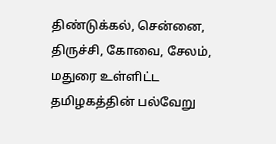திண்டுக்கல், சென்னை, திருச்சி, கோவை, சேலம், மதுரை உள்ளிட்ட தமிழகத்தின் பல்வேறு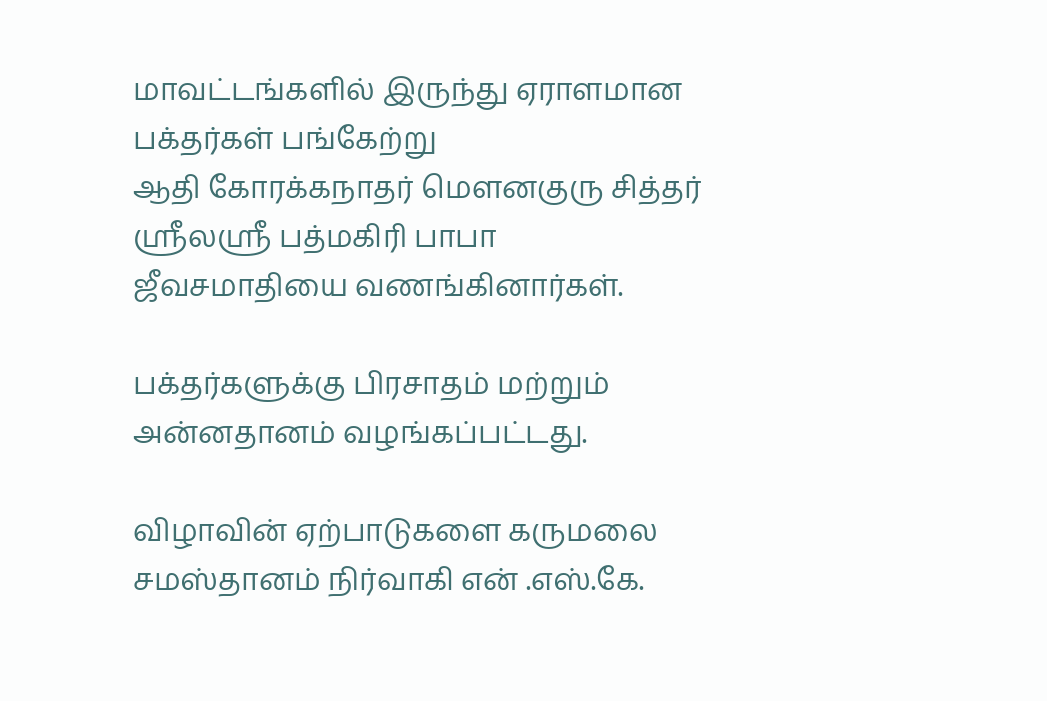மாவட்டங்களில் இருந்து ஏராளமான பக்தர்கள் பங்கேற்று
ஆதி கோரக்கநாதர் மௌனகுரு சித்தர் ஸ்ரீலஸ்ரீ பத்மகிரி பாபா ஜீவசமாதியை வணங்கினார்கள்.

பக்தர்களுக்கு பிரசாதம் மற்றும் அன்னதானம் வழங்கப்பட்டது.

விழாவின் ஏற்பாடுகளை கருமலை சமஸ்தானம் நிர்வாகி என் .எஸ்.கே.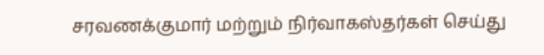சரவணக்குமார் மற்றும் நிர்வாகஸ்தர்கள் செய்து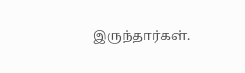இருந்தார்கள்.